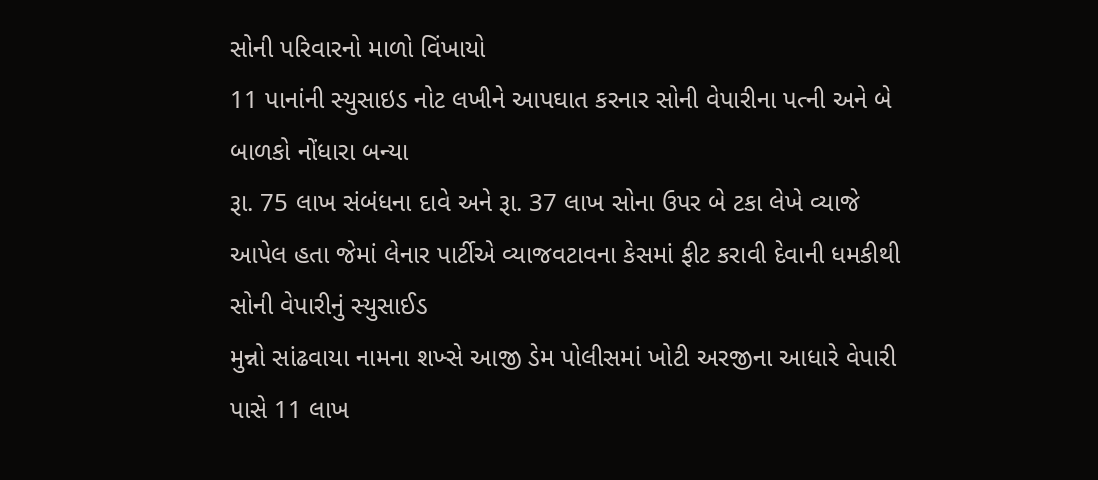સોની પરિવારનો માળો વિંખાયો
11 પાનાંની સ્યુસાઇડ નોટ લખીને આપઘાત કરનાર સોની વેપારીના પત્ની અને બે બાળકો નોંધારા બન્યા
રૂા. 75 લાખ સંબંધના દાવે અને રૂા. 37 લાખ સોના ઉપર બે ટકા લેખે વ્યાજે આપેલ હતા જેમાં લેનાર પાર્ટીએ વ્યાજવટાવના કેસમાં ફીટ કરાવી દેવાની ધમકીથી સોની વેપારીનું સ્યુસાઈડ
મુન્નો સાંઢવાયા નામના શખ્સે આજી ડેમ પોલીસમાં ખોટી અરજીના આધારે વેપારી પાસે 11 લાખ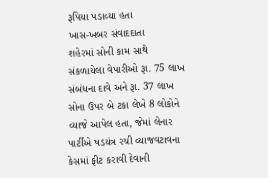રૂપિયા પડાવ્યા હતા
ખાસ-ખબર સંવાદદાતા
શહેરમાં સોની કામ સાથે સંકળાયેલા વેપારીઓ રૂા. 75 લાખ સંબંધના દાવે અને રૂા. 37 લાખ સોના ઉપર બે ટકા લેખે 8 લોકોને વ્યાજે આપેલ હતા, જેમાં લેનાર પાર્ટીએ ષડયંત્ર રચી વ્યાજવટાવના કેસમાં ફીટ કરાવી દેવાની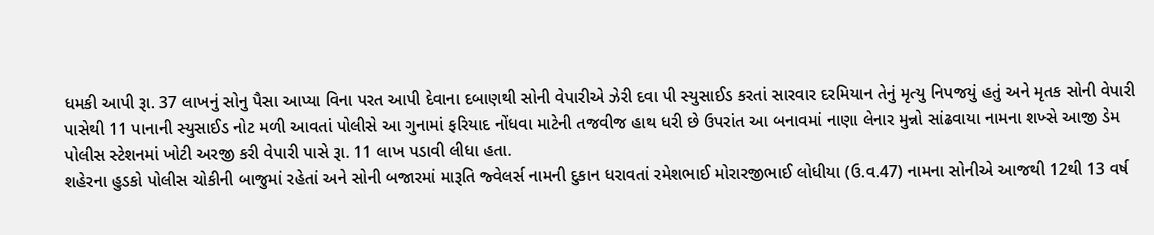ધમકી આપી રૂા. 37 લાખનું સોનુ પૈસા આપ્યા વિના પરત આપી દેવાના દબાણથી સોની વેપારીએ ઝેરી દવા પી સ્યુસાઈડ કરતાં સારવાર દરમિયાન તેનું મૃત્યુ નિપજયું હતું અને મૃતક સોની વેપારી પાસેથી 11 પાનાની સ્યુસાઈડ નોટ મળી આવતાં પોલીસે આ ગુનામાં ફરિયાદ નોંધવા માટેની તજવીજ હાથ ધરી છે ઉપરાંત આ બનાવમાં નાણા લેનાર મુન્નો સાંઢવાયા નામના શખ્સે આજી ડેમ પોલીસ સ્ટેશનમાં ખોટી અરજી કરી વેપારી પાસે રૂા. 11 લાખ પડાવી લીધા હતા.
શહેરના હુડકો પોલીસ ચોકીની બાજુમાં રહેતાં અને સોની બજારમાં મારૂતિ જ્વેલર્સ નામની દુકાન ધરાવતાં રમેશભાઈ મોરારજીભાઈ લોધીયા (ઉ.વ.47) નામના સોનીએ આજથી 12થી 13 વર્ષ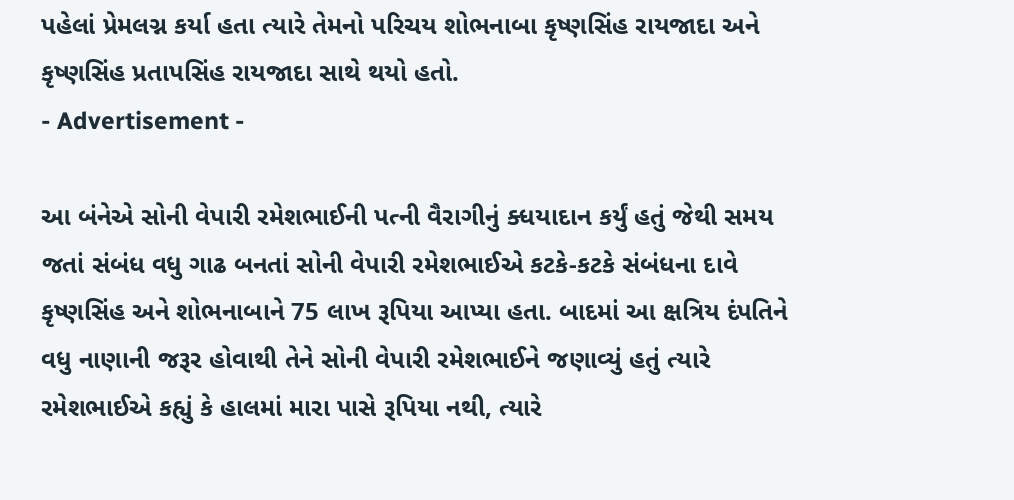પહેલાં પ્રેમલગ્ન કર્યા હતા ત્યારે તેમનો પરિચય શોભનાબા કૃષ્ણસિંહ રાયજાદા અને કૃષ્ણસિંહ પ્રતાપસિંહ રાયજાદા સાથે થયો હતો.
- Advertisement -

આ બંનેએ સોની વેપારી રમેશભાઈની પત્ની વૈરાગીનું ક્ધયાદાન કર્યું હતું જેથી સમય જતાં સંબંધ વધુ ગાઢ બનતાં સોની વેપારી રમેશભાઈએ કટકે-કટકે સંબંધના દાવે કૃષ્ણસિંહ અને શોભનાબાને 75 લાખ રૂપિયા આપ્યા હતા. બાદમાં આ ક્ષત્રિય દંપતિને વધુ નાણાની જરૂર હોવાથી તેને સોની વેપારી રમેશભાઈને જણાવ્યું હતું ત્યારે રમેશભાઈએ કહ્યું કે હાલમાં મારા પાસે રૂપિયા નથી, ત્યારે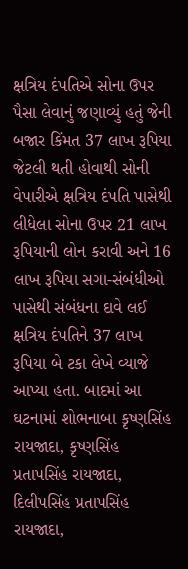ક્ષત્રિય દંપતિએ સોના ઉપર પૈસા લેવાનું જણાવ્યું હતું જેની બજાર કિંમત 37 લાખ રૂપિયા જેટલી થતી હોવાથી સોની વેપારીએ ક્ષત્રિય દંપતિ પાસેથી લીધેલા સોના ઉપર 21 લાખ રૂપિયાની લોન કરાવી અને 16 લાખ રૂપિયા સગા-સંબંધીઓ પાસેથી સંબંધના દાવે લઈ ક્ષત્રિય દંપતિને 37 લાખ રૂપિયા બે ટકા લેખે વ્યાજે આપ્યા હતા. બાદમાં આ ઘટનામાં શોભનાબા કૃષ્ણસિંહ રાયજાદા, કૃષ્ણસિંહ પ્રતાપસિંહ રાયજાદા, દિલીપસિંહ પ્રતાપસિંહ રાયજાદા,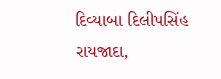દિવ્યાબા દિલીપસિંહ રાયજાદા,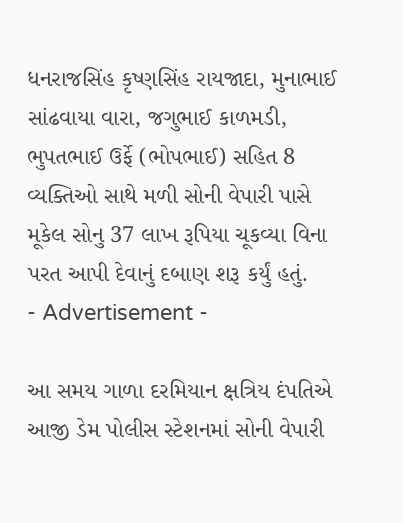ધનરાજસિંહ કૃષ્ણસિંહ રાયજાદા, મુનાભાઈ સાંઢવાયા વારા, જગુભાઈ કાળમડી, ભુપતભાઈ ઉર્ફે (ભોપભાઈ) સહિત 8 વ્યક્તિઓ સાથે મળી સોની વેપારી પાસે મૂકેલ સોનુ 37 લાખ રૂપિયા ચૂકવ્યા વિના પરત આપી દેવાનું દબાણ શરૂ કર્યું હતું.
- Advertisement -

આ સમય ગાળા દરમિયાન ક્ષત્રિય દંપતિએ આજી ડેમ પોલીસ સ્ટેશનમાં સોની વેપારી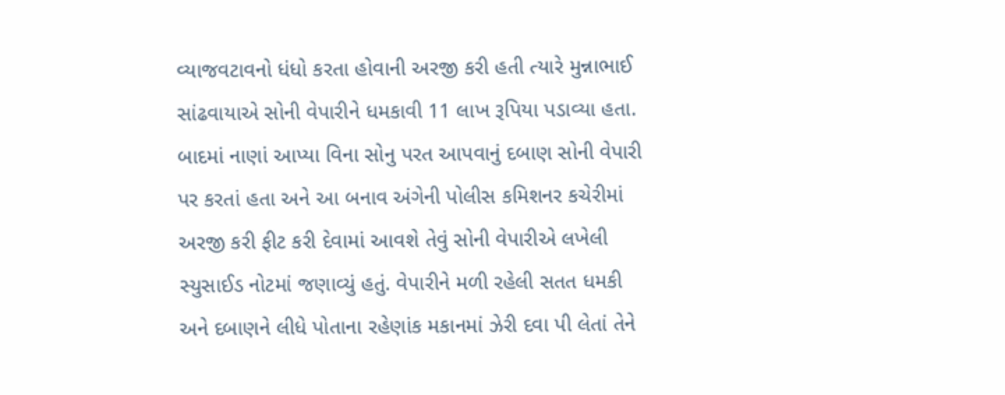વ્યાજવટાવનો ધંધો કરતા હોવાની અરજી કરી હતી ત્યારે મુન્નાભાઈ સાંઢવાયાએ સોની વેપારીને ધમકાવી 11 લાખ રૂપિયા પડાવ્યા હતા. બાદમાં નાણાં આપ્યા વિના સોનુ પરત આપવાનું દબાણ સોની વેપારી પર કરતાં હતા અને આ બનાવ અંગેની પોલીસ કમિશનર કચેરીમાં અરજી કરી ફીટ કરી દેવામાં આવશે તેવું સોની વેપારીએ લખેલી સ્યુસાઈડ નોટમાં જણાવ્યું હતું. વેપારીને મળી રહેલી સતત ધમકી અને દબાણને લીધે પોતાના રહેણાંક મકાનમાં ઝેરી દવા પી લેતાં તેને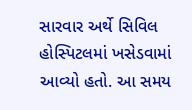સારવાર અર્થે સિવિલ હોસ્પિટલમાં ખસેડવામાં આવ્યો હતો. આ સમય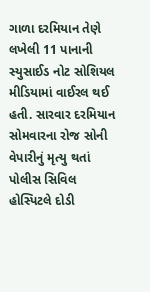ગાળા દરમિયાન તેણે લખેલી 11 પાનાની સ્યુસાઈડ નોટ સોશિયલ મીડિયામાં વાઈરલ થઈ હતી. સારવાર દરમિયાન સોમવારના રોજ સોની વેપારીનું મૃત્યુ થતાં પોલીસ સિવિલ હોસ્પિટલે દોડી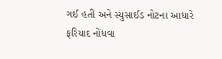ગઈ હતી અને સ્યુસાઈડ નોટના આધારે ફરિયાદ નોંધવા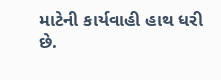માટેની કાર્યવાહી હાથ ધરી છે.